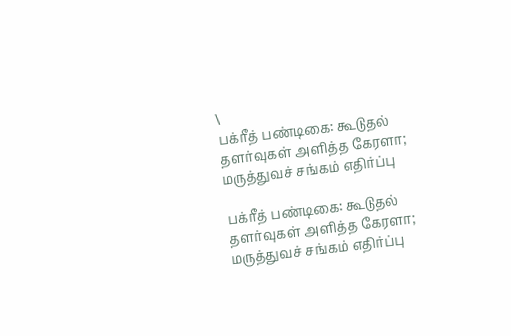\
பக்ரீத் பண்டிகை: கூடுதல் தளர்வுகள் அளித்த கேரளா; மருத்துவச் சங்கம் எதிர்ப்பு

பக்ரீத் பண்டிகை: கூடுதல் தளர்வுகள் அளித்த கேரளா; மருத்துவச் சங்கம் எதிர்ப்பு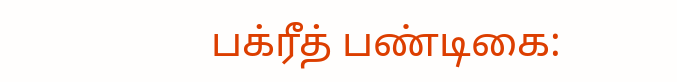பக்ரீத் பண்டிகை: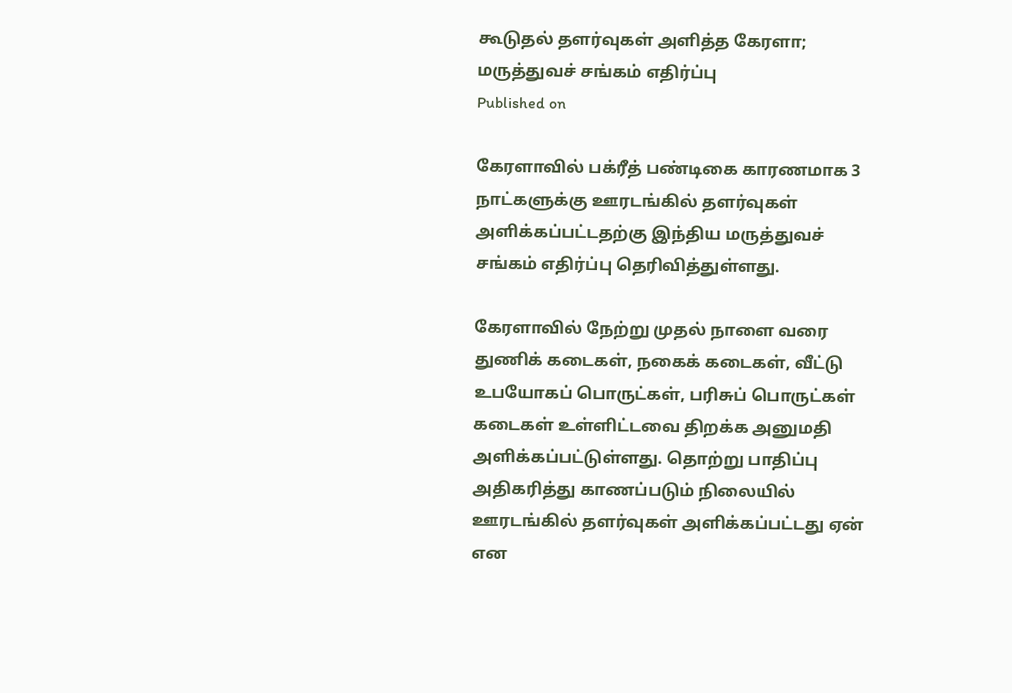கூடுதல் தளர்வுகள் அளித்த கேரளா; மருத்துவச் சங்கம் எதிர்ப்பு
Published on

கேரளாவில் பக்ரீத் பண்டிகை காரணமாக 3 நாட்களுக்கு ஊரடங்கில் தளர்வுகள் அளிக்கப்பட்டதற்கு இந்திய மருத்துவச் சங்கம் எதிர்ப்பு தெரிவித்துள்ளது.

கேரளாவில் நேற்று முதல் நாளை வரை துணிக் கடைகள், நகைக் கடைகள், வீட்டு உபயோகப் பொருட்கள், பரிசுப் பொருட்கள் கடைகள் உள்ளிட்டவை திறக்க அனுமதி அளிக்கப்பட்டுள்ளது. தொற்று பாதிப்பு அதிகரித்து காணப்படும் நிலையில் ஊரடங்கில் தளர்வுகள் அளிக்கப்பட்டது ஏன் என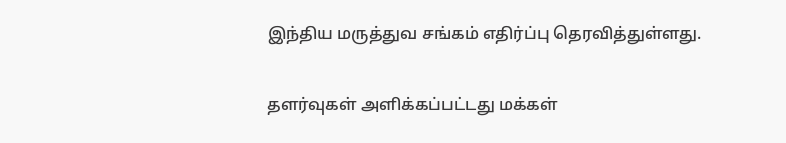இந்திய மருத்துவ சங்கம் எதிர்ப்பு தெரவித்துள்ளது.

தளர்வுகள் அளிக்கப்பட்டது மக்கள்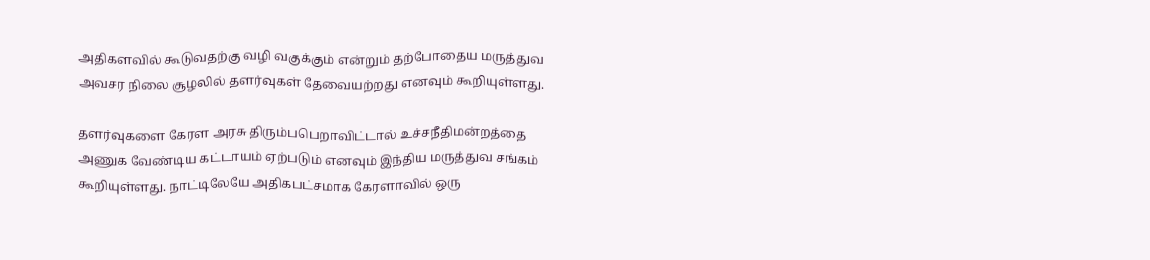அதிகளவில் கூடுவதற்கு வழி வகுக்கும் என்றும் தற்போதைய மருத்துவ அவசர நிலை சூழலில் தளர்வுகள் தேவையற்றது எனவும் கூறியுள்ளது.

தளர்வுகளை கேரள அரசு திரும்பபெறாவிட்டால் உச்சநீதிமன்றத்தை அணுக வேண்டிய கட்டாயம் ஏற்படும் எனவும் இந்திய மருத்துவ சங்கம் கூறியுள்ளது. நாட்டிலேயே அதிகபட்சமாக கேரளாவில் ஒரு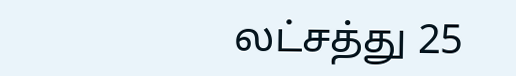லட்சத்து 25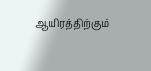ஆயிரத்திற்கும்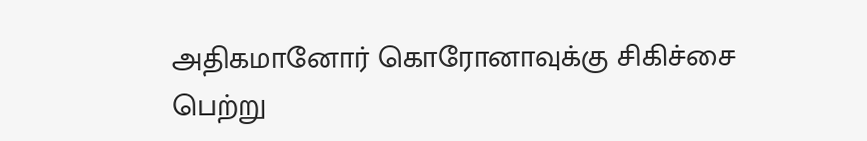அதிகமானோர் கொரோனாவுக்கு சிகிச்சை பெற்று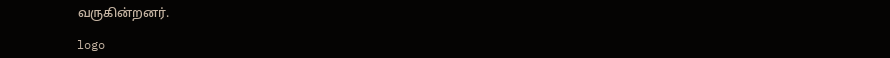வருகின்றனர்.

logo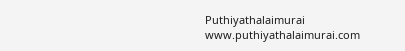Puthiyathalaimurai
www.puthiyathalaimurai.com